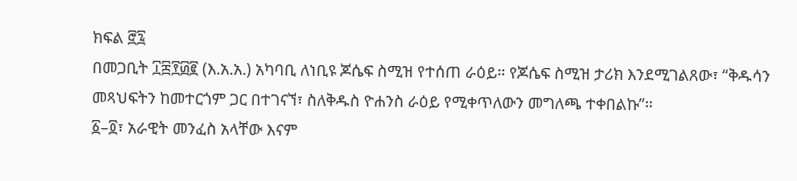ክፍል ፸፯
በመጋቢት ፲፰፻፴፪ (እ.አ.አ.) አካባቢ ለነቢዩ ጆሴፍ ስሚዝ የተሰጠ ራዕይ። የጆሴፍ ስሚዝ ታሪክ እንደሚገልጸው፣ “ቅዱሳን መጻህፍትን ከመተርጎም ጋር በተገናኘ፣ ስለቅዱስ ዮሐንስ ራዕይ የሚቀጥለውን መግለጫ ተቀበልኩ”።
፩–፬፣ አራዊት መንፈስ አላቸው እናም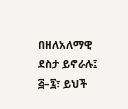በዘለአለማዊ ደስታ ይኖራሉ፤ ፭–፯፣ ይህች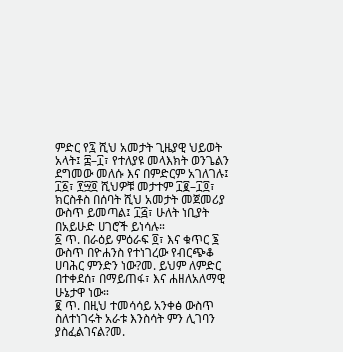ምድር የ፯ ሺህ አመታት ጊዜያዊ ህይወት አላት፤ ፰–፲፣ የተለያዩ መላእክት ወንጌልን ደግመው መለሱ እና በምድርም አገለገሉ፤ ፲፩፣ ፻፵፬ ሺህዎቹ መታተም ፲፪–፲፬፣ ክርስቶስ በሰባት ሺህ አመታት መጀመሪያ ውስጥ ይመጣል፤ ፲፭፣ ሁለት ነቢያት በአይሁድ ሀገሮች ይነሳሉ።
፩ ጥ. በራዕይ ምዕራፍ ፬፣ እና ቁጥር ፮ ውስጥ በዮሐንስ የተነገረው የብርጭቆ ሀባሕር ምንድን ነው?መ. ይህም ለምድር በተቀደሰ፣ በማይጠፋ፣ እና ሐዘለአለማዊ ሁኔታዋ ነው።
፪ ጥ. በዚህ ተመሳሳይ አንቀፅ ውስጥ ስለተነገሩት አራቱ እንስሳት ምን ሊገባን ያስፈልገናል?መ.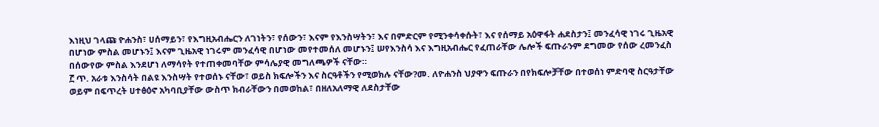እነዚህ ገላጩ ዮሐንስ፣ ሀሰማይን፣ የእግዚአብሔርን ለገነትን፣ የሰውን፣ እናም የእንስሣትን፣ እና በምድርም የሚንቀሳቀሱት፣ እና የሰማይ አዕዋፋት ሐደስታን፤ መንፈሳዊ ነገሩ ጊዜአዊ በሆነው ምስል መሆኑን፤ እናም ጊዜአዊ ነገሩም መንፈሳዊ በሆነው መየተመሰለ መሆኑን፤ ሠየእንስሳ እና እግዚአብሔር የፈጠራቸው ሌሎች ፍጡራንም ደግመው የሰው ረመንፈስ በሰውየው ምስል እንደሆነ ለማሳየት የተጠቀመባቸው ምሳሌያዊ መግለጫዎች ናቸው።
፫ ጥ. አራቱ እንስሳት በልዩ እንስሣት የተወሰኑ ናቸው፣ ወይስ ክፍሎችን እና ስርዓቶችን የሚወክሉ ናቸው?መ. ለዮሐንስ ህያዋን ፍጡራን በየክፍሎቻቸው በተወሰነ ምድባዊ ስርዓታቸው ወይም በፍጥረት ሀተፅዕኖ አካባቢያቸው ውስጥ ክብራቸውን በመወከል፣ በዘለአለማዊ ለደስታቸው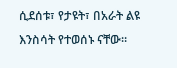ሲደሰቱ፣ የታዩት፣ በአራት ልዩ እንስሳት የተወሰኑ ናቸው።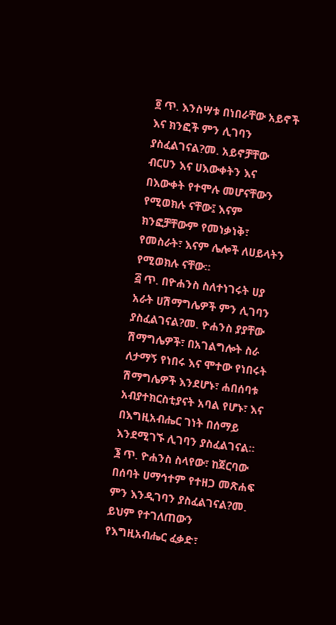፬ ጥ. እንስሣቱ በነበራቸው አይኖች እና ክንፎች ምን ሊገባን ያስፈልገናል?መ. አይኖቻቸው ብርሀን እና ሀእውቀትን እና በእውቀት የተሞሉ መሆናቸውን የሚወክሉ ናቸው፤ እናም ክንፎቻቸውም የመነቃነቅ፣ የመስራት፣ እናም ሌሎች ለሀይላትን የሚወክሉ ናቸው።
፭ ጥ. በዮሐንስ ስለተነገሩት ሀያ አራት ሀሽማግሌዎች ምን ሊገባን ያስፈልገናል?መ. ዮሐንስ ያያቸው ሽማግሌዎች፣ በአገልግሎት ስራ ለታማኝ የነበሩ እና ሞተው የነበሩት ሽማግሌዎች እንደሆኑ፣ ሐበሰባቱ አብያተክርስቲያናት አባል የሆኑ፣ እና በእግዚአብሔር ገነት በሰማይ እንደሚገኙ ሊገባን ያስፈልገናል።
፮ ጥ. ዮሐንስ ስላየው፣ ከጀርባው በሰባት ሀማኅተም የተዘጋ መጽሐፍ ምን እንዲገባን ያስፈልገናል?መ. ይህም የተገለጠውን የእግዚአብሔር ፈቃድ፣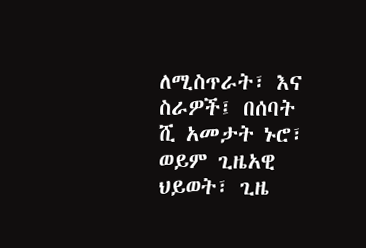ለሚስጥራት፣ እና ስራዎች፤ በሰባት ሺ አመታት ኑሮ፣ ወይም ጊዜአዊ ህይወት፣ ጊዜ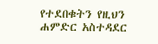የተደበቁትን የዚህን ሐምድር አስተዳደር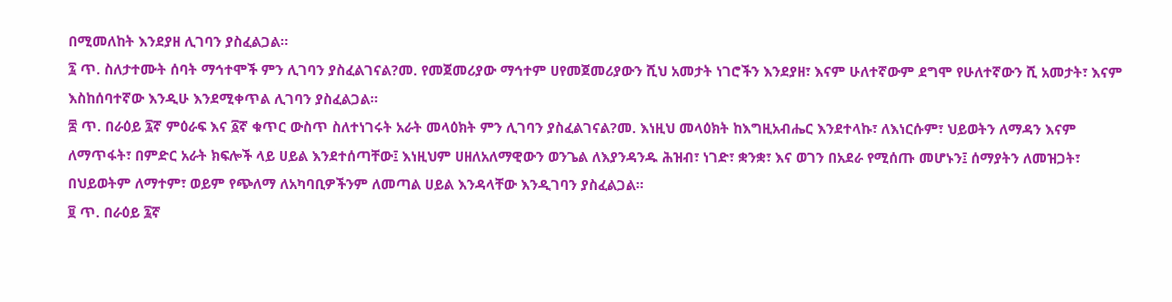በሚመለከት እንደያዘ ሊገባን ያስፈልጋል።
፯ ጥ. ስለታተሙት ሰባት ማኅተሞች ምን ሊገባን ያስፈልገናል?መ. የመጀመሪያው ማኅተም ሀየመጀመሪያውን ሺህ አመታት ነገሮችን እንደያዘ፣ እናም ሁለተኛውም ደግሞ የሁለተኛውን ሺ አመታት፣ እናም እስከሰባተኛው እንዲሁ እንደሚቀጥል ሊገባን ያስፈልጋል።
፰ ጥ. በራዕይ ፯ኛ ምዕራፍ እና ፩ኛ ቁጥር ውስጥ ስለተነገሩት አራት መላዕክት ምን ሊገባን ያስፈልገናል?መ. እነዚህ መላዕክት ከእግዚአብሔር እንደተላኩ፣ ለእነርሱም፣ ህይወትን ለማዳን እናም ለማጥፋት፣ በምድር አራት ክፍሎች ላይ ሀይል እንደተሰጣቸው፤ እነዚህም ሀዘለአለማዊውን ወንጌል ለእያንዳንዱ ሕዝብ፣ ነገድ፣ ቋንቋ፣ እና ወገን በአደራ የሚሰጡ መሆኑን፤ ሰማያትን ለመዝጋት፣ በህይወትም ለማተም፣ ወይም የጭለማ ለአካባቢዎችንም ለመጣል ሀይል እንዳላቸው እንዲገባን ያስፈልጋል።
፱ ጥ. በራዕይ ፯ኛ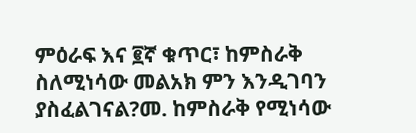ምዕራፍ እና ፪ኛ ቁጥር፣ ከምስራቅ ስለሚነሳው መልአክ ምን እንዲገባን ያስፈልገናል?መ. ከምስራቅ የሚነሳው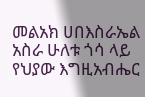መልአክ ሀበእስራኤል አስራ ሁለቱ ጎሳ ላይ የህያው እግዚአብሔር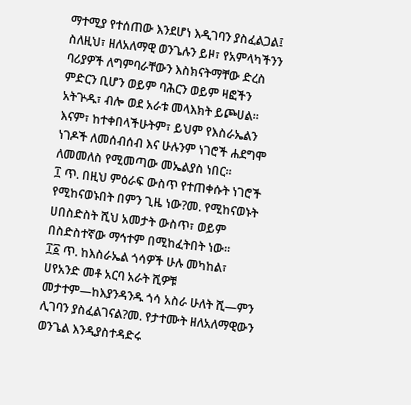ማተሚያ የተሰጠው እንደሆነ እዲገባን ያስፈልጋል፤ ስለዚህ፣ ዘለአለማዊ ወንጌሉን ይዞ፣ የአምላካችንን ባሪያዎች ለግምባራቸውን እስክናትማቸው ድረስ ምድርን ቢሆን ወይም ባሕርን ወይም ዛፎችን አትጕዱ፣ ብሎ ወደ አራቱ መላእክት ይጮሀል። እናም፣ ከተቀበላችሁትም፣ ይህም የእስራኤልን ነገዶች ለመሰብሰብ እና ሁሉንም ነገሮች ሐደግሞ ለመመለስ የሚመጣው መኤልያስ ነበር።
፲ ጥ. በዚህ ምዕራፍ ውስጥ የተጠቀሱት ነገሮች የሚከናወኑበት በምን ጊዜ ነው?መ. የሚከናወኑት ሀበስድስት ሺህ አመታት ውስጥ፣ ወይም በስድስተኛው ማኅተም በሚከፈትበት ነው።
፲፩ ጥ. ከእስራኤል ጎሳዎች ሁሉ መካከል፣ ሀየአንድ መቶ አርባ አራት ሺዎቹ መታተም—ከእያንዳንዱ ጎሳ አስራ ሁለት ሺ—ምን ሊገባን ያስፈልገናል?መ. የታተሙት ዘለአለማዊውን ወንጌል እንዲያስተዳድሩ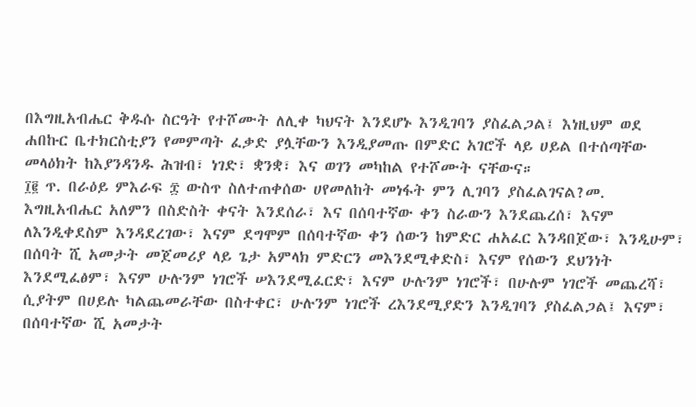በእግዚአብሔር ቅዱሱ ስርዓት የተሾሙት ለሊቀ ካህናት እንደሆኑ እንዲገባን ያስፈልጋል፤ እነዚህም ወደ ሐበኩር ቤተክርስቲያን የመምጣት ፈቃድ ያሏቸውን እንዲያመጡ በምድር አገሮች ላይ ሀይል በተሰጣቸው መላዕክት ከእያንዳንዱ ሕዝብ፣ ነገድ፣ ቋንቋ፣ እና ወገን መካከል የተሾሙት ናቸውና።
፲፪ ጥ. በራዕይ ምእራፍ ፰ ውስጥ ስለተጠቀሰው ሀየመለከት መነፋት ምን ሊገባን ያስፈልገናል?መ. እግዚአብሔር አለምን በስድስት ቀናት እንደሰራ፣ እና በሰባተኛው ቀን ስራውን እንደጨረሰ፣ እናም ለእንዲቀደስም እንዳደረገው፣ እናም ደግሞም በሰባተኛው ቀን ሰውን ከምድር ሐአፈር እንዳበጀው፣ እንዲሁም፣ በሰባት ሺ አመታት መጀመሪያ ላይ ጌታ አምላክ ምድርን መእንደሚቀድስ፣ እናም የሰውን ደህንነት እንደሚፈፅም፣ እናም ሁሉንም ነገሮች ሠእንደሚፈርድ፣ እናም ሁሉንም ነገሮች፣ በሁሉም ነገሮች መጨረሻ፣ ሲያትም በሀይሉ ካልጨመራቸው በስተቀር፣ ሁሉንም ነገሮች ረእንደሚያድን እንዲገባን ያስፈልጋል፤ እናም፣ በሰባተኛው ሺ አመታት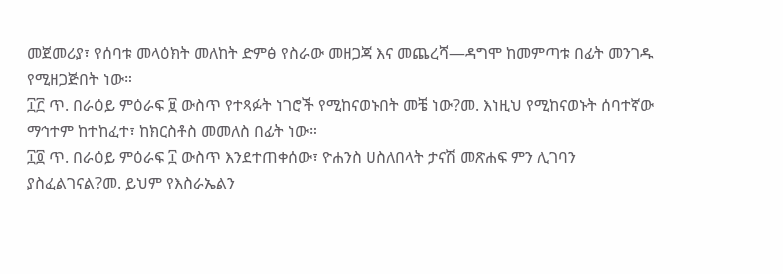መጀመሪያ፣ የሰባቱ መላዕክት መለከት ድምፅ የስራው መዘጋጃ እና መጨረሻ—ዳግሞ ከመምጣቱ በፊት መንገዱ የሚዘጋጅበት ነው።
፲፫ ጥ. በራዕይ ምዕራፍ ፱ ውስጥ የተጻፉት ነገሮች የሚከናወኑበት መቼ ነው?መ. እነዚህ የሚከናወኑት ሰባተኛው ማኅተም ከተከፈተ፣ ከክርስቶስ መመለስ በፊት ነው።
፲፬ ጥ. በራዕይ ምዕራፍ ፲ ውስጥ እንደተጠቀሰው፣ ዮሐንስ ሀስለበላት ታናሽ መጽሐፍ ምን ሊገባን ያስፈልገናል?መ. ይህም የእስራኤልን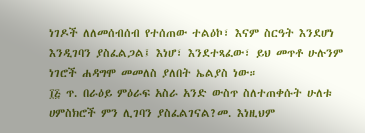ነገዶች ለለመሰብሰብ የተሰጠው ተልዕኮ፣ እናም ስርዓት እንደሆነ እንዲገባን ያስፈልጋል፤ እነሆ፣ እንደተጻፈው፣ ይህ መጥቶ ሁሉንም ነገሮች ሐዳግሞ መመለስ ያለበት ኤልያስ ነው።
፲፭ ጥ. በራዕይ ምዕራፍ አስራ አንድ ውስጥ ስለተጠቀሱት ሁለቱ ሀምስክሮች ምን ሊገባን ያስፈልገናል?መ. እነዚህም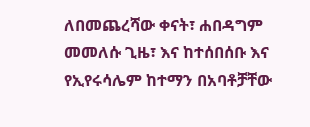ለበመጨረሻው ቀናት፣ ሐበዳግም መመለሱ ጊዜ፣ እና ከተሰበሰቡ እና የኢየሩሳሌም ከተማን በአባቶቻቸው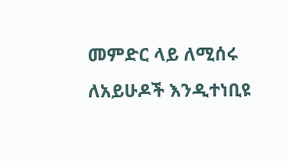መምድር ላይ ለሚሰሩ ለአይሁዶች እንዲተነቢዩ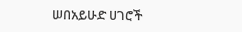ሠበአይሁድ ሀገሮች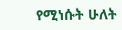የሚነሱት ሁለት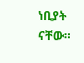ነቢያት ናቸው።